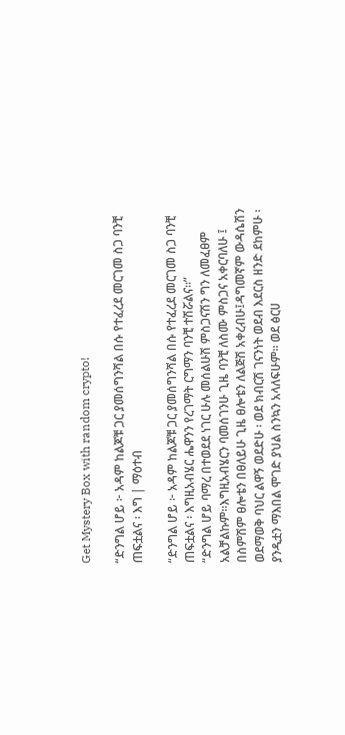Get Mystery Box with random crypto!

“ድንግል ሆይ ፦ አዳም ከልጆቹ ጋር ያመሰግንሻል በሱ የተፈረደ መርገመ ስጋ ባንቺ ጠፍቷልና ፡ እግ | ማዕተብ

“ድንግል ሆይ ፦ አዳም ከልጆቹ ጋር ያመሰግንሻል በሱ የተፈረደ መርገመ ስጋ ባንቺ ጠፍቷልና ፡ እግዚአብሄር ሔዋንን የረገማት ርግማን ባንቺ ተሽሯልና፡፡”
“ድንግል ሆይ ባማረ በተወደደ ነገር ሁሉ መሰልሁሽ ምስጋናሽን ግን ለመፈፀም አልቻልኩም፡፡እግዚአብሄርን ባመሰገንሁ ጊዜ ባንቺ ለስሙ ምስጋና አቀርባለሁ ፤ በስምሽም ፀሎቴን በፀለይሁ ጊዜ ፀሎቴን ለልጅሽ አቀረብሁ፤ዳግመኛም ውዳሴሽን ወደማወቅ ባህር ልዋኝ ወደድሁ ፡ ወደ ክብርሽ ገናንነት ወደብ እደርስ ዘንድ ደከምሁ ፡ ያንዲቷን ማእበል ሞገድ ያህል ስንኳን አላለፍሁም፡፡ ወደ ፅርሀ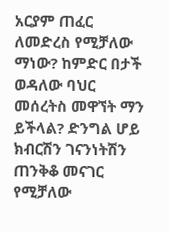አርያም ጠፈር ለመድረስ የሚቻለው ማነው? ከምድር በታች ወዳለው ባህር መሰረትስ መዋኘት ማን ይችላል? ድንግል ሆይ ክብርሽን ገናንነትሽን ጠንቅቆ መናገር የሚቻለው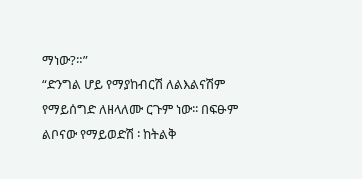ማነው?።”
“ድንግል ሆይ የማያከብርሽ ለልእልናሽም የማይሰግድ ለዘላለሙ ርጉም ነው፡፡ በፍፁም ልቦናው የማይወድሽ ፡ ከትልቅ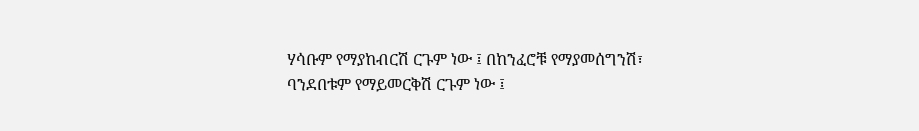ሃሳቡም የማያከብርሽ ርጉም ነው ፤ በከንፈሮቹ የማያመሰግንሽ፣ ባንደበቱም የማይመርቅሽ ርጉም ነው ፤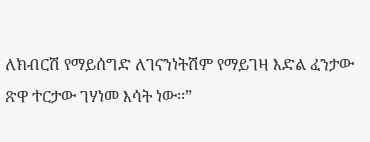ለክብርሽ የማይሰግድ ለገናንነትሽም የማይገዛ እድል ፈንታው ጽዋ ተርታው ገሃነመ እሳት ነው፡፡”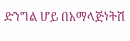ድንግል ሆይ በአማላጅነትሽ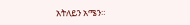አትለይን አሜን።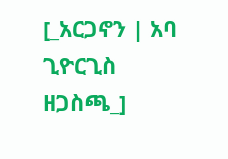[_አርጋኖን | አባ ጊዮርጊስ ዘጋስጫ_]